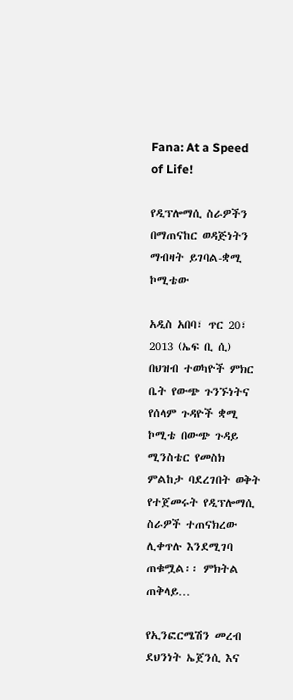Fana: At a Speed of Life!

የዲፕሎማሲ ስራዎችን በማጠናከር ወዳጅነትን ማብዛት ይገባል-ቋሚ ኮሚቴው

አዲስ አበባ፣ ጥር 20፣ 2013 (ኤፍ ቢ ሲ) በህዝብ ተወካዮች ምክር ቤት የውጭ ጉንኙነትና የሰላም ጉዳዮች ቋሚ ኮሚቴ በውጭ ጉዳይ ሚንስቴር የመስክ ምልከታ ባደረገበት ወቅት የተጀመሩት የዲፕሎማሲ ስራዎች ተጠናክረው ሊቀጥሉ እንደሚገባ ጠቁሟል፡፡ ምክትል ጠቅላይ…

የኢንፎርሜሽን መረብ ደህንነት ኤጀንሲ እና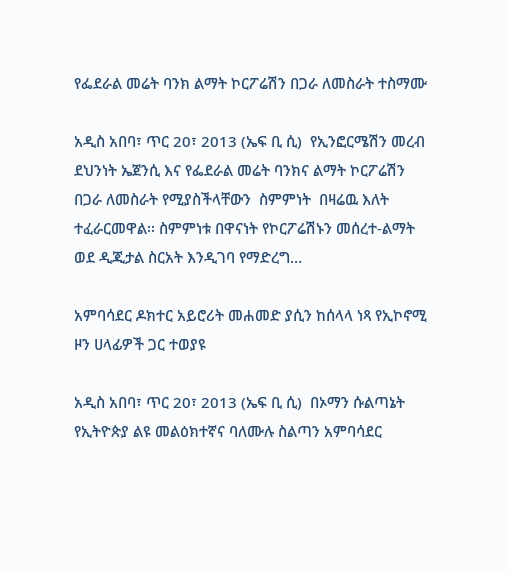የፌደራል መሬት ባንክ ልማት ኮርፖሬሽን በጋራ ለመስራት ተስማሙ

አዲስ አበባ፣ ጥር 20፣ 2013 (ኤፍ ቢ ሲ)  የኢንፎርሜሽን መረብ ደህንነት ኤጀንሲ እና የፌደራል መሬት ባንክና ልማት ኮርፖሬሽን በጋራ ለመስራት የሚያስችላቸውን  ስምምነት  በዛሬዉ እለት ተፈራርመዋል፡፡ ስምምነቱ በዋናነት የኮርፖሬሽኑን መሰረተ-ልማት ወደ ዲጂታል ስርአት እንዲገባ የማድረግ…

አምባሳደር ዶክተር አይሮሪት መሐመድ ያሲን ከሰላላ ነጻ የኢኮኖሚ ዞን ሀላፊዎች ጋር ተወያዩ

አዲስ አበባ፣ ጥር 20፣ 2013 (ኤፍ ቢ ሲ)  በኦማን ሱልጣኔት የኢትዮጵያ ልዩ መልዕክተኛና ባለሙሉ ስልጣን አምባሳደር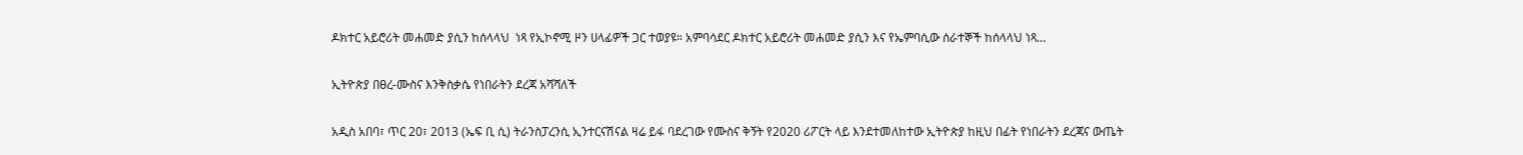ዶክተር አይሮሪት መሐመድ ያሲን ከሰላላህ  ነጻ የኢኮኖሚ ዞን ሀላፊዎች ጋር ተወያዩ። አምባሳደር ዶክተር አይሮሪት መሐመድ ያሲን እና የኤምባሲው ሰራተኞች ከሰላላህ ነጻ…

ኢትዮጵያ በፀረ-ሙስና እንቅስቃሴ የነበራትን ደረጃ አሻሻለች

አዲስ አበባ፣ ጥር 20፣ 2013 (ኤፍ ቢ ሲ) ትራንስፓረንሲ ኢንተርናሽናል ዛሬ ይፋ ባደረገው የሙስና ቅኝት የ2020 ሪፖርት ላይ እንደተመለከተው ኢትዮጵያ ከዚህ በፊት የነበራትን ደረጃና ውጤት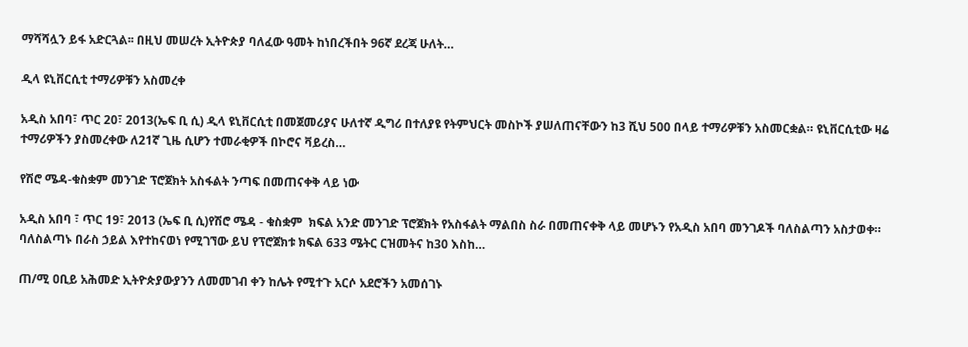ማሻሻሏን ይፋ አድርጓል፡፡ በዚህ መሠረት ኢትዮጵያ ባለፈው ዓመት ከነበረችበት 96ኛ ደረጃ ሁለት…

ዲላ ዩኒቨርሲቲ ተማሪዎቹን አስመረቀ

አዲስ አበባ፣ ጥር 20፣ 2013(ኤፍ ቢ ሲ) ዲላ ዩኒቨርሲቲ በመጀመሪያና ሁለተኛ ዲግሪ በተለያዩ የትምህርት መስኮች ያሠለጠናቸውን ከ3 ሺህ 500 በላይ ተማሪዎቹን አስመርቋል። ዩኒቨርሲቲው ዛሬ ተማሪዎችን ያስመረቀው ለ21ኛ ጊዜ ሲሆን ተመራቂዎች በኮሮና ቫይረስ…

የሽሮ ሜዳ-ቁስቋም መንገድ ፕሮጀክት አስፋልት ንጣፍ በመጠናቀቅ ላይ ነው

አዲስ አበባ ፣ ጥር 19፣ 2013 (ኤፍ ቢ ሲ)የሽሮ ሜዳ - ቁስቋም  ክፍል አንድ መንገድ ፕሮጀክት የአስፋልት ማልበስ ስራ በመጠናቀቅ ላይ መሆኑን የአዲስ አበባ መንገዶች ባለስልጣን አስታወቀ። ባለስልጣኑ በራስ ኃይል እየተከናወነ የሚገኘው ይህ የፕሮጀክቱ ክፍል 633 ሜትር ርዝመትና ከ30 እስከ…

ጠ/ሚ ዐቢይ አሕመድ ኢትዮጵያውያንን ለመመገብ ቀን ከሌት የሚተጉ አርሶ አደሮችን አመሰገኑ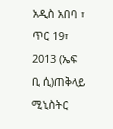አዲስ አበባ ፣ ጥር 19፣ 2013 (ኤፍ ቢ ሲ)ጠቅላይ ሚኒስትር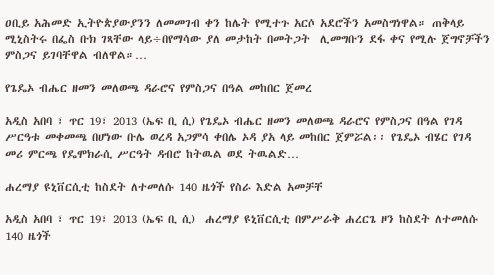ዐቢይ አሕመድ ኢትዮጵያውያንን ለመመገብ ቀን ከሌት የሚተጉ አርሶ አደሮችን አመስግነዋል። ጠቅላይ ሚኒስትሩ በፌስ ቡክ ገጻቸው ላይ÷በየማሳው ያለ መታከት በመትጋት  ሊመግቡን ደፋ ቀና የሚሉ ጀግኖቻችን ምስጋና ይገባቸዋል ብለዋል።…

የጌዴኦ ብሔር ዘመን መለወጫ ዳራሮና የምስጋና በዓል መከበር ጀመረ

አዲስ አበባ ፣ ጥር 19፣ 2013 (ኤፍ ቢ ሲ) የጌዴኦ ብሔር ዘመን መለወጫ ዳራሮና የምስጋና በዓል የገዳ ሥርዓቱ መቀመጫ በሆነው ቡሌ ወረዳ አጋምሳ ቀበሌ ኦዳ ያአ ላይ መከበር ጀምሯል፡፡ የጌዴኦ ብሄር የገዳ መሪ ምርጫ የዴሞክራሲ ሥርዓት ዳብሮ ከትዉል ወደ ትዉልድ…

ሐረማያ ዩኒቨርሲቲ ከስደት ለተመለሱ 140 ዜጎች የስራ እድል አመቻቸ

አዲስ አበባ ፣ ጥር 19፣ 2013 (ኤፍ ቢ ሲ)  ሐረማያ ዩኒቨርሲቲ በምሥራቅ ሐረርጌ ዞን ከስደት ለተመለሱ 140 ዜጎች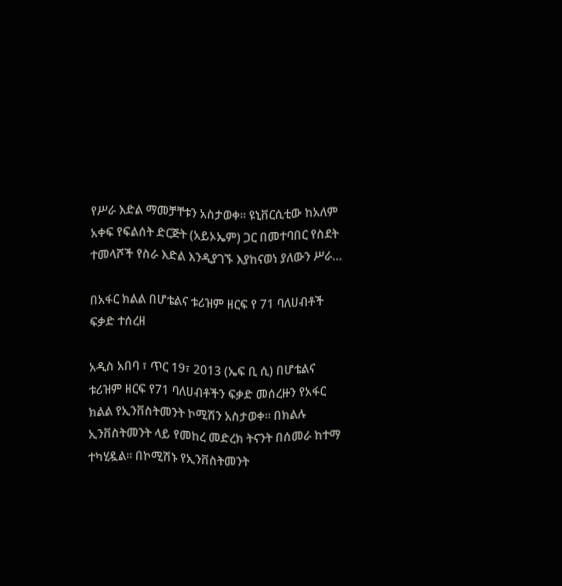የሥራ እድል ማመቻቸቱን አስታወቀ። ዩኒቨርሲቲው ከአለም አቀፍ የፍልሰት ድርጅት (አይኦኤም) ጋር በመተባበር የስደት ተመላሾች የስራ እድል እንዲያገኙ እያከናወነ ያለውን ሥራ…

በአፋር ክልል በሆቴልና ቱሪዝም ዘርፍ የ 71 ባለሀብቶች ፍቃድ ተሰረዘ

አዲስ አበባ ፣ ጥር 19፣ 2013 (ኤፍ ቢ ሲ) በሆቴልና ቱሪዝም ዘርፍ የ71 ባለሀብቶችን ፍቃድ መሰረዙን የአፋር ክልል የኢንቨስትመንት ኮሚሽን አስታወቀ። በክልሉ ኢንቨስትመንት ላይ የመከረ መድረክ ትናንት በሰመራ ከተማ ተካሂዷል። በኮሚሽኑ የኢንቨስትመንት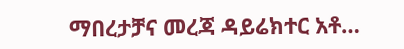ማበረታቻና መረጃ ዳይሬክተር አቶ…